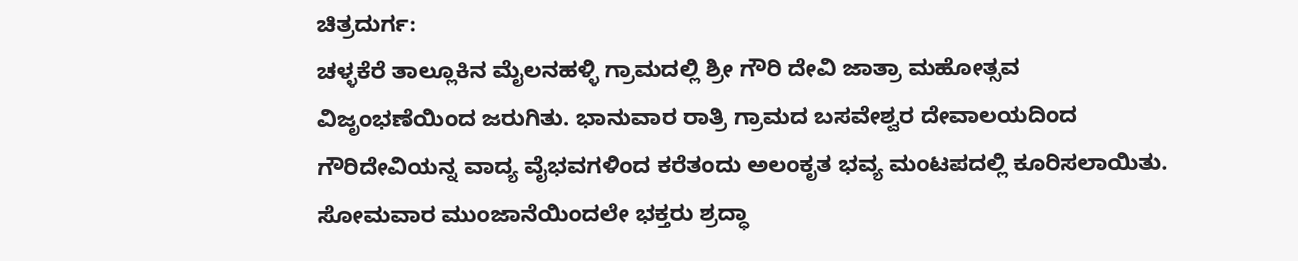ಚಿತ್ರದುರ್ಗ:
ಚಳ್ಳಕೆರೆ ತಾಲ್ಲೂಕಿನ ಮೈಲನಹಳ್ಳಿ ಗ್ರಾಮದಲ್ಲಿ ಶ್ರೀ ಗೌರಿ ದೇವಿ ಜಾತ್ರಾ ಮಹೋತ್ಸವ ವಿಜೃಂಭಣೆಯಿಂದ ಜರುಗಿತು. ಭಾನುವಾರ ರಾತ್ರಿ ಗ್ರಾಮದ ಬಸವೇಶ್ವರ ದೇವಾಲಯದಿಂದ ಗೌರಿದೇವಿಯನ್ನ ವಾದ್ಯ ವೈಭವಗಳಿಂದ ಕರೆತಂದು ಅಲಂಕೃತ ಭವ್ಯ ಮಂಟಪದಲ್ಲಿ ಕೂರಿಸಲಾಯಿತು. ಸೋಮವಾರ ಮುಂಜಾನೆಯಿಂದಲೇ ಭಕ್ತರು ಶ್ರದ್ಧಾ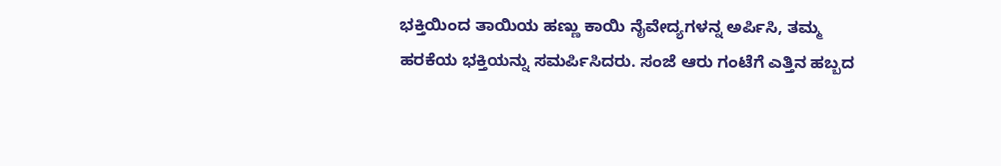ಭಕ್ತಿಯಿಂದ ತಾಯಿಯ ಹಣ್ಣು ಕಾಯಿ ನೈವೇದ್ಯಗಳನ್ನ ಅರ್ಪಿಸಿ, ತಮ್ಮ ಹರಕೆಯ ಭಕ್ತಿಯನ್ನು ಸಮರ್ಪಿಸಿದರು. ಸಂಜೆ ಆರು ಗಂಟೆಗೆ ಎತ್ತಿನ ಹಬ್ಬದ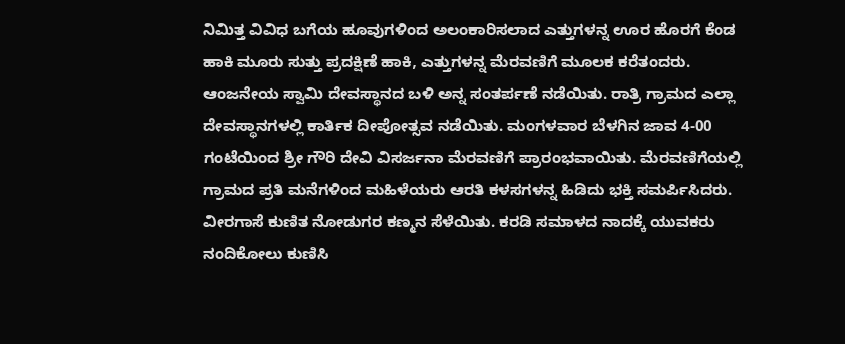ನಿಮಿತ್ತ ವಿವಿಧ ಬಗೆಯ ಹೂವುಗಳಿಂದ ಅಲಂಕಾರಿಸಲಾದ ಎತ್ತುಗಳನ್ನ ಊರ ಹೊರಗೆ ಕೆಂಡ ಹಾಕಿ ಮೂರು ಸುತ್ತು ಪ್ರದಕ್ಷಿಣೆ ಹಾಕಿ, ಎತ್ತುಗಳನ್ನ ಮೆರವಣಿಗೆ ಮೂಲಕ ಕರೆತಂದರು. ಆಂಜನೇಯ ಸ್ವಾಮಿ ದೇವಸ್ಥಾನದ ಬಳಿ ಅನ್ನ ಸಂತರ್ಪಣೆ ನಡೆಯಿತು. ರಾತ್ರಿ ಗ್ರಾಮದ ಎಲ್ಲಾ ದೇವಸ್ಥಾನಗಳಲ್ಲಿ ಕಾರ್ತಿಕ ದೀಪೋತ್ಸವ ನಡೆಯಿತು. ಮಂಗಳವಾರ ಬೆಳಗಿನ ಜಾವ 4-00 ಗಂಟೆಯಿಂದ ಶ್ರೀ ಗೌರಿ ದೇವಿ ವಿಸರ್ಜನಾ ಮೆರವಣಿಗೆ ಪ್ರಾರಂಭವಾಯಿತು. ಮೆರವಣಿಗೆಯಲ್ಲಿ ಗ್ರಾಮದ ಪ್ರತಿ ಮನೆಗಳಿಂದ ಮಹಿಳೆಯರು ಆರತಿ ಕಳಸಗಳನ್ನ ಹಿಡಿದು ಭಕ್ತಿ ಸಮರ್ಪಿಸಿದರು. ವೀರಗಾಸೆ ಕುಣಿತ ನೋಡುಗರ ಕಣ್ಮನ ಸೆಳೆಯಿತು. ಕರಡಿ ಸಮಾಳದ ನಾದಕ್ಕೆ ಯುವಕರು ನಂದಿಕೋಲು ಕುಣಿಸಿ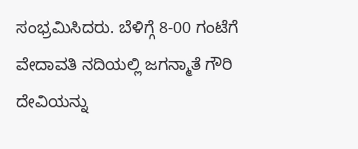ಸಂಭ್ರಮಿಸಿದರು. ಬೆಳಿಗ್ಗೆ 8-00 ಗಂಟೆಗೆ ವೇದಾವತಿ ನದಿಯಲ್ಲಿ ಜಗನ್ಮಾತೆ ಗೌರಿ ದೇವಿಯನ್ನು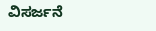ವಿಸರ್ಜನೆ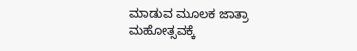ಮಾಡುವ ಮೂಲಕ ಜಾತ್ರಾ ಮಹೋತ್ಸವಕ್ಕೆ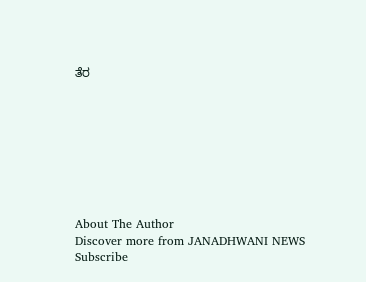ತೆರ








About The Author
Discover more from JANADHWANI NEWS
Subscribe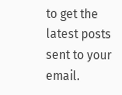to get the latest posts sent to your email.